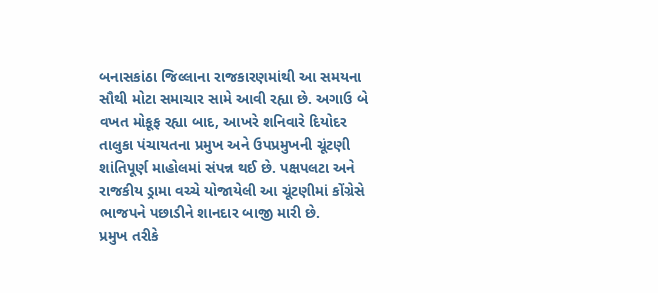બનાસકાંઠા જિલ્લાના રાજકારણમાંથી આ સમયના સૌથી મોટા સમાચાર સામે આવી રહ્યા છે. અગાઉ બે વખત મોકૂફ રહ્યા બાદ, આખરે શનિવારે દિયોદર તાલુકા પંચાયતના પ્રમુખ અને ઉપપ્રમુખની ચૂંટણી શાંતિપૂર્ણ માહોલમાં સંપન્ન થઈ છે. પક્ષપલટા અને રાજકીય ડ્રામા વચ્ચે યોજાયેલી આ ચૂંટણીમાં કોંગ્રેસે ભાજપને પછાડીને શાનદાર બાજી મારી છે.
પ્રમુખ તરીકે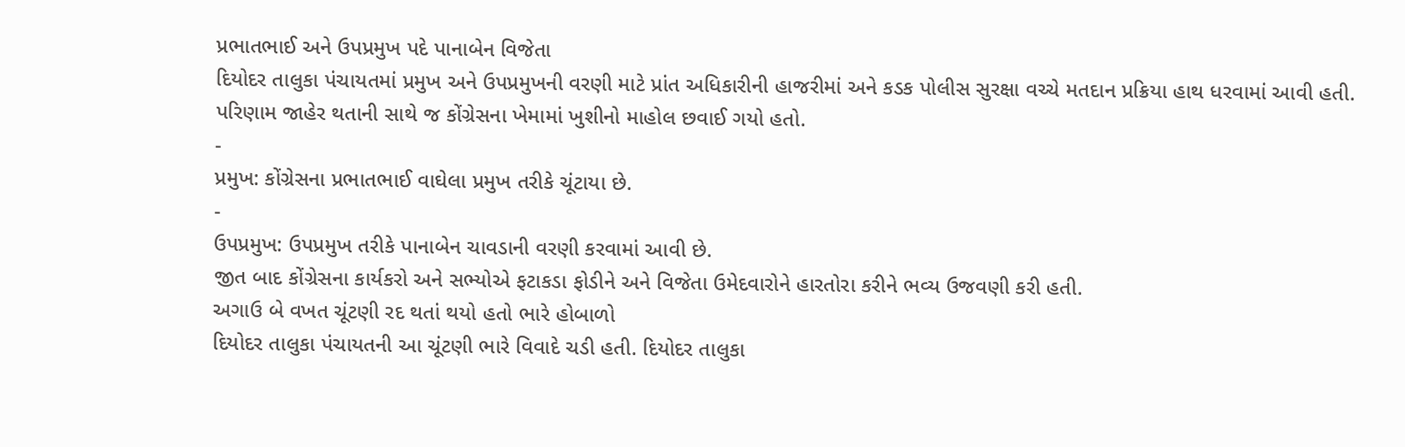પ્રભાતભાઈ અને ઉપપ્રમુખ પદે પાનાબેન વિજેતા
દિયોદર તાલુકા પંચાયતમાં પ્રમુખ અને ઉપપ્રમુખની વરણી માટે પ્રાંત અધિકારીની હાજરીમાં અને કડક પોલીસ સુરક્ષા વચ્ચે મતદાન પ્રક્રિયા હાથ ધરવામાં આવી હતી. પરિણામ જાહેર થતાની સાથે જ કોંગ્રેસના ખેમામાં ખુશીનો માહોલ છવાઈ ગયો હતો.
-
પ્રમુખ: કોંગ્રેસના પ્રભાતભાઈ વાઘેલા પ્રમુખ તરીકે ચૂંટાયા છે.
-
ઉપપ્રમુખ: ઉપપ્રમુખ તરીકે પાનાબેન ચાવડાની વરણી કરવામાં આવી છે.
જીત બાદ કોંગ્રેસના કાર્યકરો અને સભ્યોએ ફટાકડા ફોડીને અને વિજેતા ઉમેદવારોને હારતોરા કરીને ભવ્ય ઉજવણી કરી હતી.
અગાઉ બે વખત ચૂંટણી રદ થતાં થયો હતો ભારે હોબાળો
દિયોદર તાલુકા પંચાયતની આ ચૂંટણી ભારે વિવાદે ચડી હતી. દિયોદર તાલુકા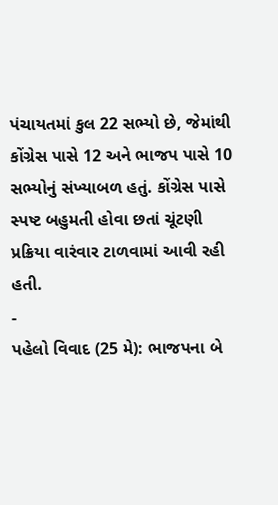પંચાયતમાં કુલ 22 સભ્યો છે, જેમાંથી કોંગ્રેસ પાસે 12 અને ભાજપ પાસે 10 સભ્યોનું સંખ્યાબળ હતું. કોંગ્રેસ પાસે સ્પષ્ટ બહુમતી હોવા છતાં ચૂંટણી પ્રક્રિયા વારંવાર ટાળવામાં આવી રહી હતી.
-
પહેલો વિવાદ (25 મે): ભાજપના બે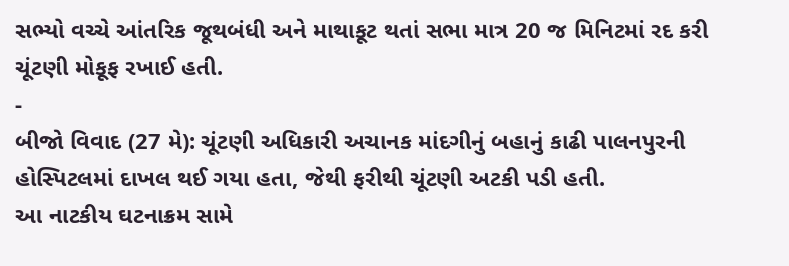સભ્યો વચ્ચે આંતરિક જૂથબંધી અને માથાકૂટ થતાં સભા માત્ર 20 જ મિનિટમાં રદ કરી ચૂંટણી મોકૂફ રખાઈ હતી.
-
બીજો વિવાદ (27 મે): ચૂંટણી અધિકારી અચાનક માંદગીનું બહાનું કાઢી પાલનપુરની હોસ્પિટલમાં દાખલ થઈ ગયા હતા, જેથી ફરીથી ચૂંટણી અટકી પડી હતી.
આ નાટકીય ઘટનાક્રમ સામે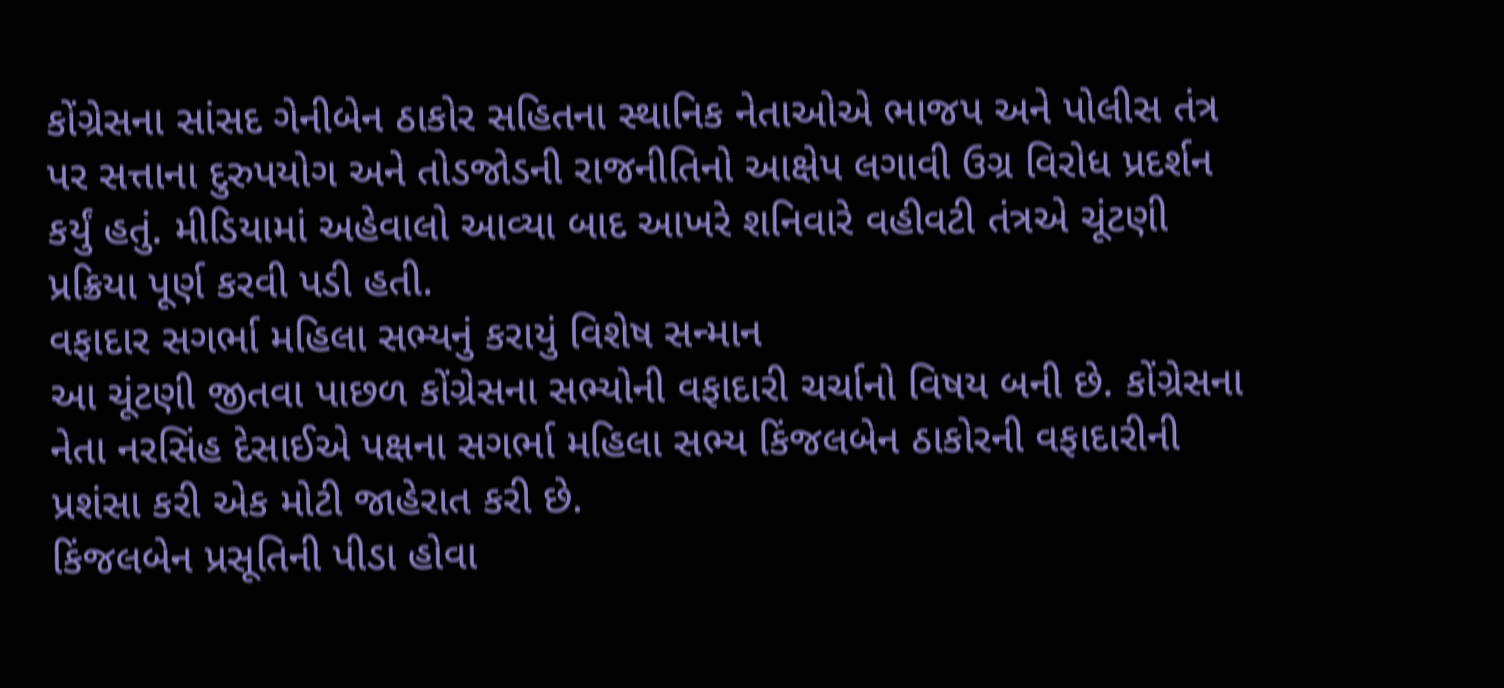કોંગ્રેસના સાંસદ ગેનીબેન ઠાકોર સહિતના સ્થાનિક નેતાઓએ ભાજપ અને પોલીસ તંત્ર પર સત્તાના દુરુપયોગ અને તોડજોડની રાજનીતિનો આક્ષેપ લગાવી ઉગ્ર વિરોધ પ્રદર્શન કર્યું હતું. મીડિયામાં અહેવાલો આવ્યા બાદ આખરે શનિવારે વહીવટી તંત્રએ ચૂંટણી પ્રક્રિયા પૂર્ણ કરવી પડી હતી.
વફાદાર સગર્ભા મહિલા સભ્યનું કરાયું વિશેષ સન્માન
આ ચૂંટણી જીતવા પાછળ કોંગ્રેસના સભ્યોની વફાદારી ચર્ચાનો વિષય બની છે. કોંગ્રેસના નેતા નરસિંહ દેસાઈએ પક્ષના સગર્ભા મહિલા સભ્ય કિંજલબેન ઠાકોરની વફાદારીની પ્રશંસા કરી એક મોટી જાહેરાત કરી છે.
કિંજલબેન પ્રસૂતિની પીડા હોવા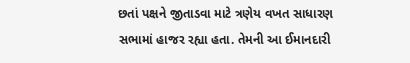છતાં પક્ષને જીતાડવા માટે ત્રણેય વખત સાધારણ સભામાં હાજર રહ્યા હતા. તેમની આ ઈમાનદારી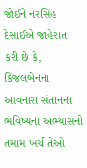જોઈને નરસિંહ દેસાઈએ જાહેરાત કરી છે કે, કિંજલબેનના આવનારા સંતાનના ભવિષ્યના અભ્યાસનો તમામ ખર્ચ તેઓ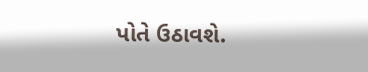પોતે ઉઠાવશે.